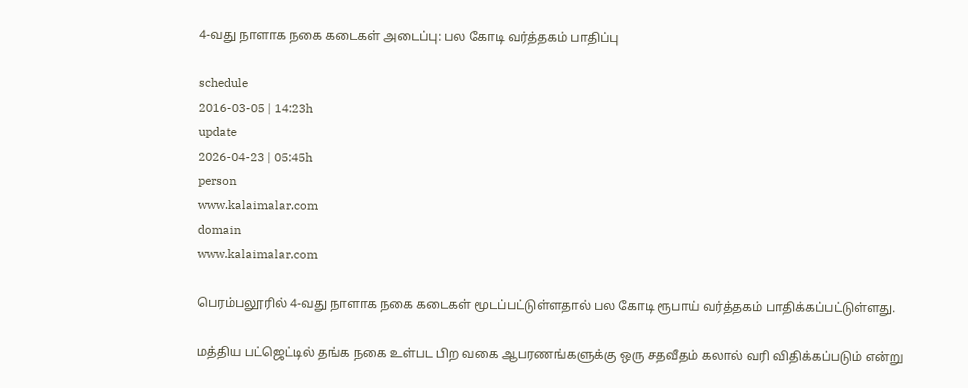4-வது நாளாக நகை கடைகள் அடைப்பு: பல கோடி வர்த்தகம் பாதிப்பு

schedule
2016-03-05 | 14:23h
update
2026-04-23 | 05:45h
person
www.kalaimalar.com
domain
www.kalaimalar.com

பெரம்பலூரில் 4-வது நாளாக நகை கடைகள் மூடப்பட்டுள்ளதால் பல கோடி ரூபாய் வர்த்தகம் பாதிக்கப்பட்டுள்ளது.

மத்திய பட்ஜெட்டில் தங்க நகை உள்பட பிற வகை ஆபரணங்களுக்கு ஒரு சதவீதம் கலால் வரி விதிக்கப்படும் என்று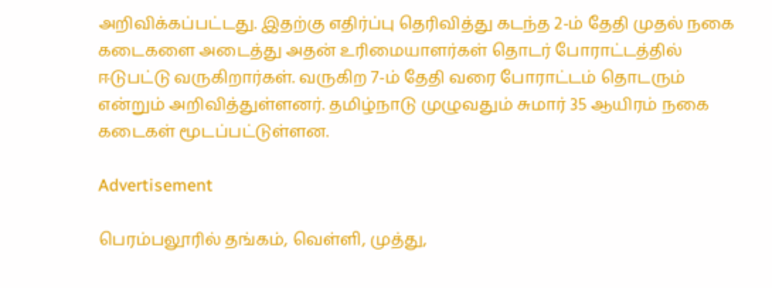அறிவிக்கப்பட்டது. இதற்கு எதிர்ப்பு தெரிவித்து கடந்த 2-ம் தேதி முதல் நகை கடைகளை அடைத்து அதன் உரிமையாளர்கள் தொடர் போராட்டத்தில் ஈடுபட்டு வருகிறார்கள். வருகிற 7-ம் தேதி வரை போராட்டம் தொடரும் என்றும் அறிவித்துள்ளனர். தமிழ்நாடு முழுவதும் சுமார் 35 ஆயிரம் நகை கடைகள் மூடப்பட்டுள்ளன.

Advertisement

பெரம்பலூரில் தங்கம், வெள்ளி, முத்து,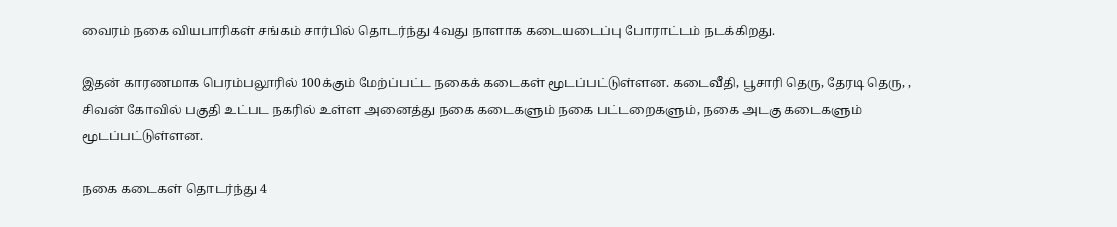வைரம் நகை வியபாரிகள் சங்கம் சார்பில் தொடர்ந்து 4வது நாளாக கடையடைப்பு போராட்டம் நடக்கிறது.

இதன் காரணமாக பெரம்பலூரில் 100க்கும் மேற்ப்பட்ட நகைக் கடைகள் மூடப்பட்டுள்ளன. கடைவீதி, பூசாரி தெரு, தேரடி தெரு, , சிவன் கோவில் பகுதி உட்பட நகரில் உள்ள அனைத்து நகை கடைகளும் நகை பட்டறைகளும், நகை அடகு கடைகளும் மூடப்பட்டுள்ளன.

நகை கடைகள் தொடர்ந்து 4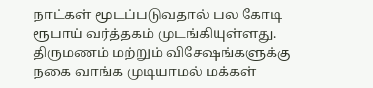நாட்கள் மூடப்படுவதால் பல கோடி ரூபாய் வர்த்தகம் முடங்கியுள்ளது. திருமணம் மற்றும் விசேஷங்களுக்கு நகை வாங்க முடியாமல் மக்கள்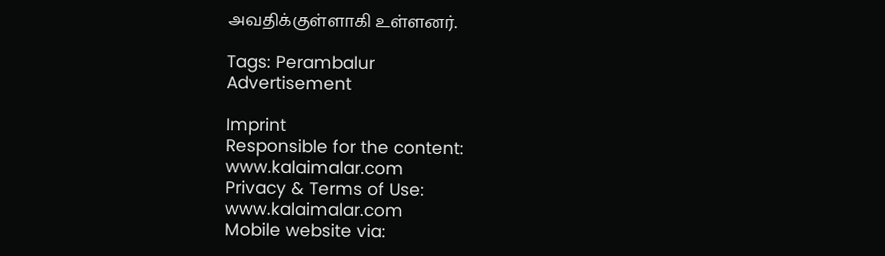அவதிக்குள்ளாகி உள்ளனர்.

Tags: Perambalur
Advertisement

Imprint
Responsible for the content:
www.kalaimalar.com
Privacy & Terms of Use:
www.kalaimalar.com
Mobile website via: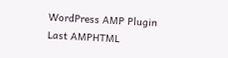WordPress AMP Plugin
Last AMPHTML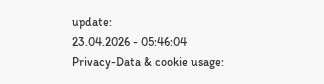update:
23.04.2026 - 05:46:04
Privacy-Data & cookie usage: